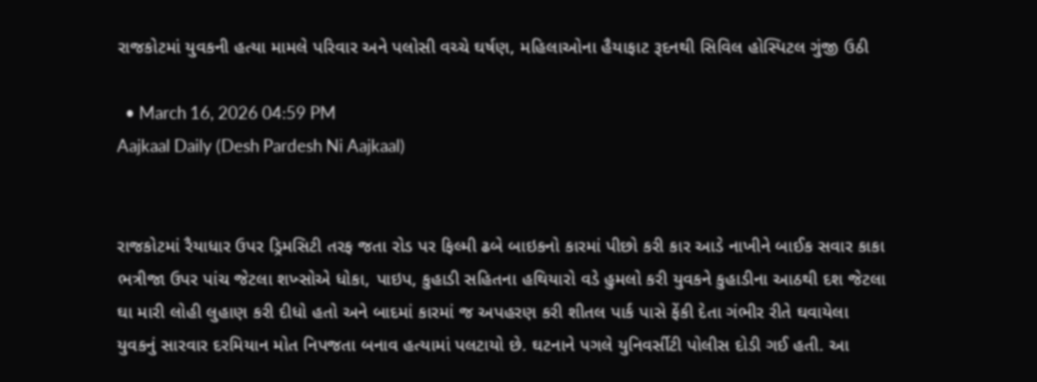રાજકોટમાં યુવકની હત્યા મામલે પરિવાર અને પલોસી વચ્ચે ઘર્ષણ, મહિલાઓના હૈયાફાટ રૂદનથી સિવિલ હોસ્પિટલ ગુંજી ઉઠી

  • March 16, 2026 04:59 PM
Aajkaal Daily (Desh Pardesh Ni Aajkaal)


રાજકોટમાં રૈયાધાર ઉપર ડ્રિમસિટી તરફ જતા રોડ પર ફિલ્મી ઢબે બાઇકનો કારમાં પીછો કરી કાર આડે નાખીને બાઈક સવાર કાકા ભત્રીજા ઉપર પાંચ જેટલા શખ્સોએ ધોકા, પાઇપ, કુહાડી સહિતના હથિયારો વડે હુમલો કરી યુવકને કુહાડીના આઠથી દશ જેટલા ઘા મારી લોહી લુહાણ કરી દીધો હતો અને બાદમાં કારમાં જ અપહરણ કરી શીતલ પાર્ક પાસે ફેંકી દેતા ગંભીર રીતે ઘવાયેલા યુવકનું સારવાર દરમિયાન મોત નિપજતા બનાવ હત્યામાં પલટાયો છે. ઘટનાને પગલે યુનિવર્સીટી પોલીસ દોડી ગઈ હતી. આ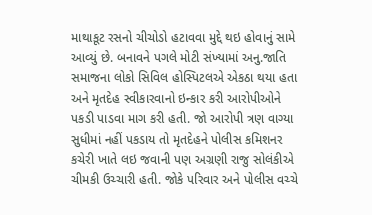માથાકૂટ રસનો ચીચોડો હટાવવા મુદ્દે થઇ હોવાનું સામે આવ્યું છે. બનાવને પગલે મોટી સંખ્યામાં અનુ.જાતિ સમાજના લોકો સિવિલ હોસ્પિટલએ એકઠા થયા હતા અને મૃતદેહ સ્વીકારવાનો ઇન્કાર કરી આરોપીઓને પકડી પાડવા માગ કરી હતી. જો આરોપી ત્રણ વાગ્યા સુધીમાં નહીં પકડાય તો મૃતદેહને પોલીસ કમિશનર કચેરી ખાતે લઇ જવાની પણ અગ્રણી રાજુ સોલંકીએ ચીમકી ઉચ્ચારી હતી. જોકે પરિવાર અને પોલીસ વચ્ચે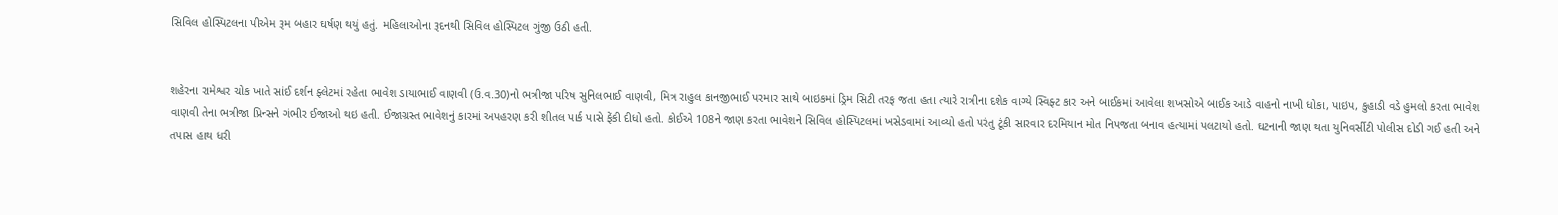સિવિલ હોસ્પિટલના પીએમ રૂમ બહાર ઘર્ષણ થયું હતું. મહિલાઓના રૂદનથી સિવિલ હોસ્પિટલ ગુંજી ઉઠી હતી.


શહેરના રામેશ્વર ચોક ખાતે સાંઈ દર્શન ફ્લેટમાં રહેતા ભાવેશ ડાયાભાઈ વાણવી (ઉ.વ.30)નો ભત્રીજા પરિષ સુનિલભાઈ વાણવી, મિત્ર રાહુલ કાનજીભાઈ પરમાર સાથે બાઇકમાં ડ્રિમ સિટી તરફ જતા હતા ત્યારે રાત્રીના દશેક વાગ્યે સ્વિફ્ટ કાર અને બાઈકમાં આવેલા શખસોએ બાઈક આડે વાહનો નાખી ધોકા, પાઇપ, કુહાડી વડે હુમલો કરતા ભાવેશ વાણવી તેના ભત્રીજા પ્રિન્સને ગંભીર ઈજાઓ થઇ હતી. ઈજાગ્રસ્ત ભાવેશનું કારમાં અપહરણ કરી શીતલ પાર્ક પાસે ફેંકી દીધો હતો. કોઈએ 108ને જાણ કરતા ભાવેશને સિવિલ હોસ્પિટલમાં ખસેડવામાં આવ્યો હતો પરંતુ ટૂંકી સારવાર દરમિયાન મોત નિપજતા બનાવ હત્યામાં પલટાયો હતો. ઘટનાની જાણ થતા યુનિવર્સીટી પોલીસ દોડી ગઈ હતી અને તપાસ હાથ ધરી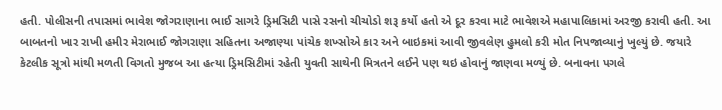હતી. પોલીસની તપાસમાં ભાવેશ જોગરાણાના ભાઈ સાગરે ડ્રિમસિટી પાસે રસનો ચીચોડો શરૂ કર્યો હતો એ દૂર કરવા માટે ભાવેશએ મહાપાલિકામાં અરજી કરાવી હતી. આ બાબતનો ખાર રાખી હમીર મેરાભાઈ જોગરાણા સહિતના અજાણ્યા પાંચેક શખ્સોએ કાર અને બાઇકમાં આવી જીવલેણ હુમલો કરી મોત નિપજાવ્યાનું ખુલ્યું છે. જયારે કેટલીક સૂત્રો માંથી મળતી વિગતો મુજબ આ હત્યા ડ્રિમસિટીમાં રહેતી યુવતી સાથેની મિત્રતને લઈને પણ થઇ હોવાનું જાણવા મળ્યું છે. બનાવના પગલે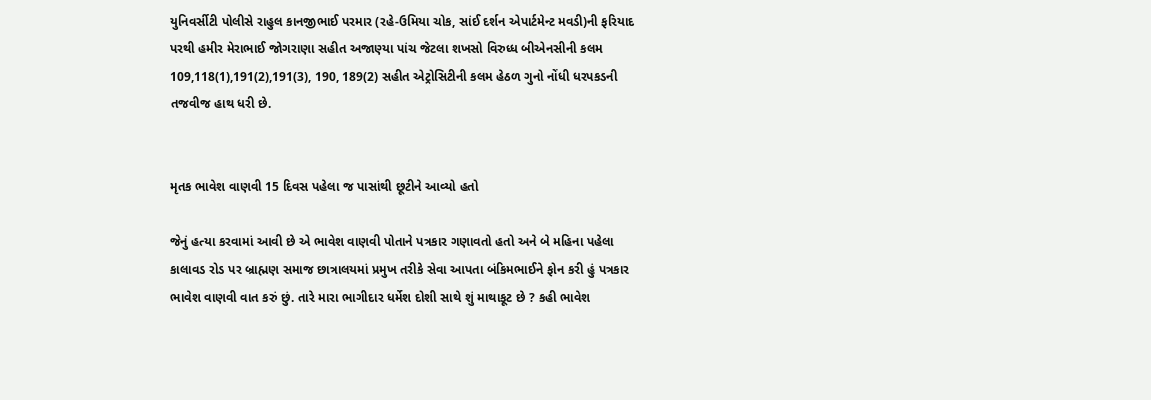યુનિવર્સીટી પોલીસે રાહુલ કાનજીભાઈ પરમાર (રહે-ઉમિયા ચોક, સાંઈ દર્શન એપાર્ટમેન્ટ મવડી)ની ફરિયાદ પરથી હમીર મેરાભાઈ જોગરાણા સહીત અજાણ્યા પાંચ જેટલા શખસો વિરુધ્ધ બીએનસીની કલમ 109,118(1),191(2),191(3), 190, 189(2) સહીત એટ્રોસિટીની કલમ હેઠળ ગુનો નોંધી ધરપકડની તજવીજ હાથ ધરી છે.


મૃતક ભાવેશ વાણવી 15 દિવસ પહેલા જ પાસાંથી છૂટીને આવ્યો હતો

જેનું હત્યા કરવામાં આવી છે એ ભાવેશ વાણવી પોતાને પત્રકાર ગણાવતો હતો અને બે મહિના પહેલા કાલાવડ રોડ પર બ્રાહ્મણ સમાજ છાત્રાલયમાં પ્રમુખ તરીકે સેવા આપતા બંકિમભાઈને ફોન કરી હું પત્રકાર ભાવેશ વાણવી વાત કરું છું. તારે મારા ભાગીદાર ધર્મેશ દોશી સાથે શું માથાકૂટ છે ? કહી ભાવેશ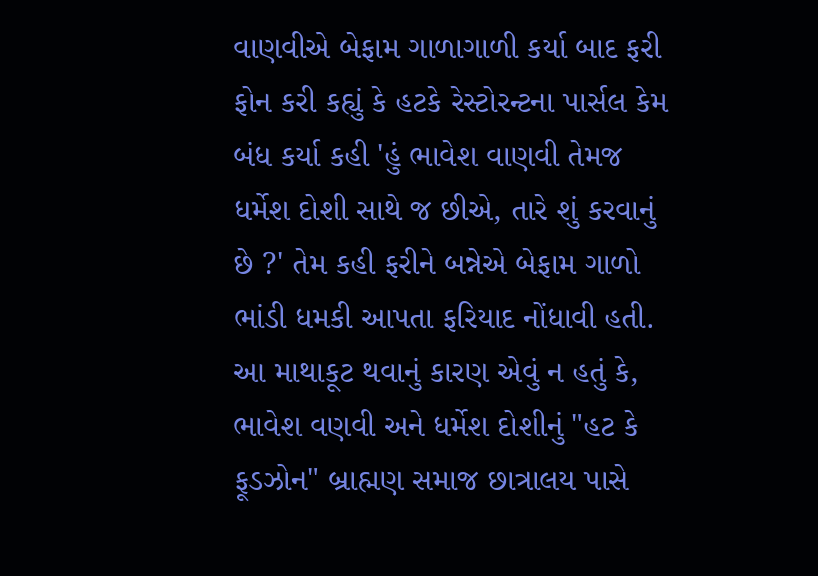વાણવીએ બેફામ ગાળાગાળી કર્યા બાદ ફરી ફોન કરી કહ્યું કે હટકે રેસ્ટોરન્ટના પાર્સલ કેમ બંધ કર્યા કહી 'હું ભાવેશ વાણવી તેમજ ધર્મેશ દોશી સાથે જ છીએ, તારે શું કરવાનું છે ?' તેમ કહી ફરીને બન્નેએ બેફામ ગાળો ભાંડી ધમકી આપતા ફરિયાદ નોંધાવી હતી. આ માથાકૂટ થવાનું કારણ એવું ન હતું કે, ભાવેશ વણવી અને ધર્મેશ દોશીનું "હટ કે ફૂડઝોન" બ્રાહ્મણ સમાજ છાત્રાલય પાસે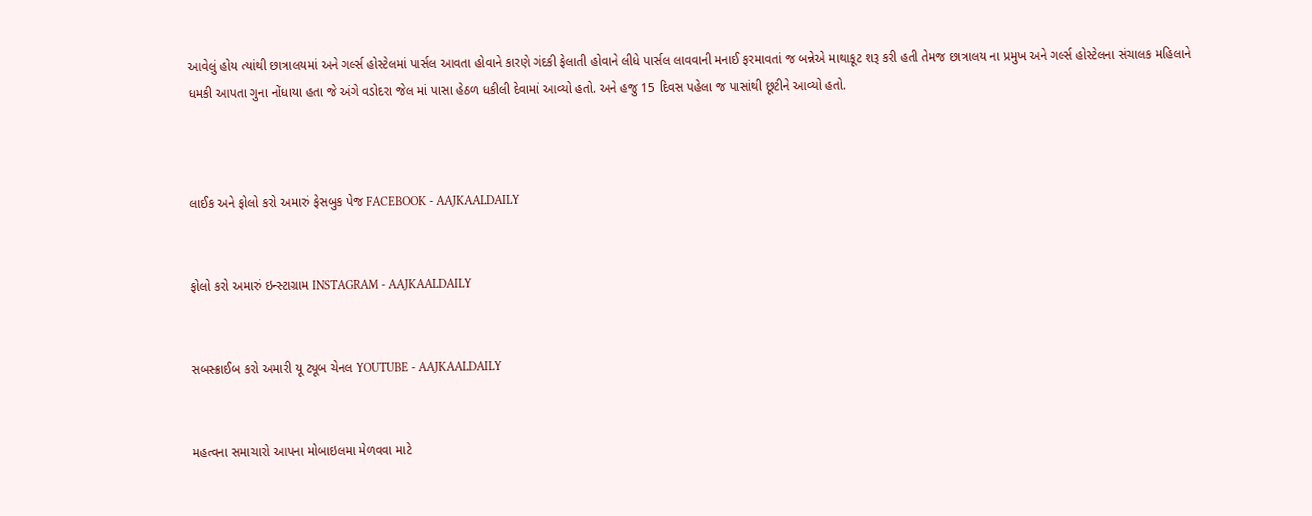આવેલું હોય ત્યાંથી છાત્રાલયમાં અને ગર્લ્સ હોસ્ટેલમાં પાર્સલ આવતા હોવાને કારણે ગંદકી ફેલાતી હોવાને લીધે પાર્સલ લાવવાની મનાઈ ફરમાવતાં જ બન્નેએ માથાકૂટ શરૂ કરી હતી તેમજ છાત્રાલય ના પ્રમુખ અને ગર્લ્સ હોસ્ટેલના સંચાલક મહિલાને ધમકી આપતા ગુના નોંધાયા હતા જે અંગે વડોદરા જેલ માં પાસા હેઠળ ધકીલી દેવામાં આવ્યો હતો. અને હજુ 15 દિવસ પહેલા જ પાસાંથી છૂટીને આવ્યો હતો.



લાઈક અને ફોલો કરો અમારું ફેસબુક પેજ FACEBOOK - AAJKAALDAILY


ફોલો કરો અમારું ઇન્સ્ટાગ્રામ INSTAGRAM - AAJKAALDAILY


સબસ્ક્રાઈબ કરો અમારી યૂ ટ્યૂબ ચેનલ YOUTUBE - AAJKAALDAILY


મહત્વના સમાચારો આપના મોબાઇલમા મેળવવા માટે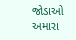જોડાઓ અમારા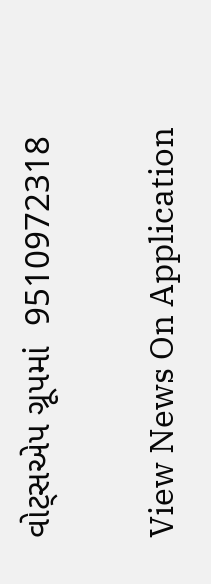વોટ્સએપ ગ્રૂપમાં  9510972318

View News On Application